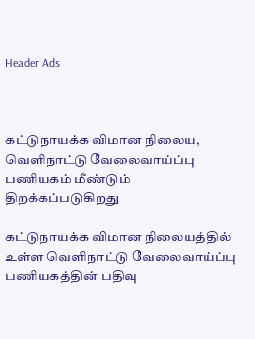Header Ads



கட்டுநாயக்க விமான நிலைய, வெளிநாட்டு வேலைவாய்ப்பு பணியகம் மீண்டும் திறக்கப்படுகிறது

கட்டுநாயக்க விமான நிலையத்தில் உள்ள வெளிநாட்டு வேலைவாய்ப்பு பணியகத்தின் பதிவு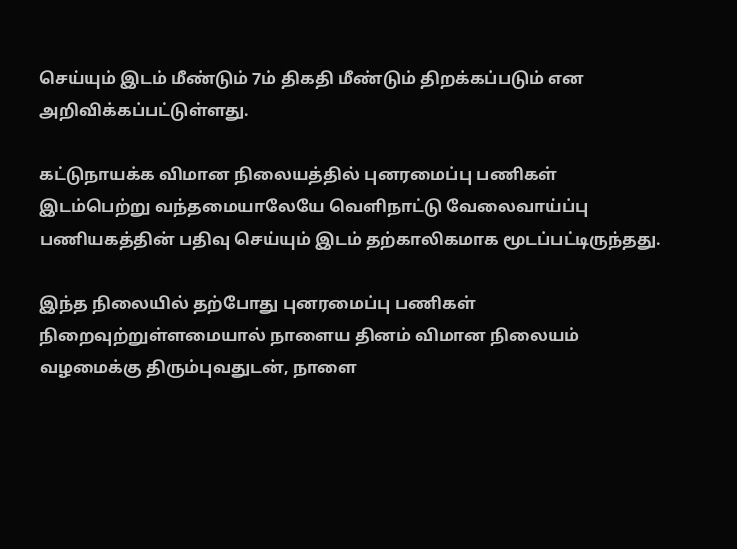செய்யும் இடம் மீண்டும் 7ம் திகதி மீண்டும் திறக்கப்படும் என அறிவிக்கப்பட்டுள்ளது.

கட்டுநாயக்க விமான நிலையத்தில் புனரமைப்பு பணிகள் இடம்பெற்று வந்தமையாலேயே வெளிநாட்டு வேலைவாய்ப்பு பணியகத்தின் பதிவு செய்யும் இடம் தற்காலிகமாக மூடப்பட்டிருந்தது.

இந்த நிலையில் தற்போது புனரமைப்பு பணிகள் நிறைவுற்றுள்ளமையால் நாளைய தினம் விமான நிலையம் வழமைக்கு திரும்புவதுடன், நாளை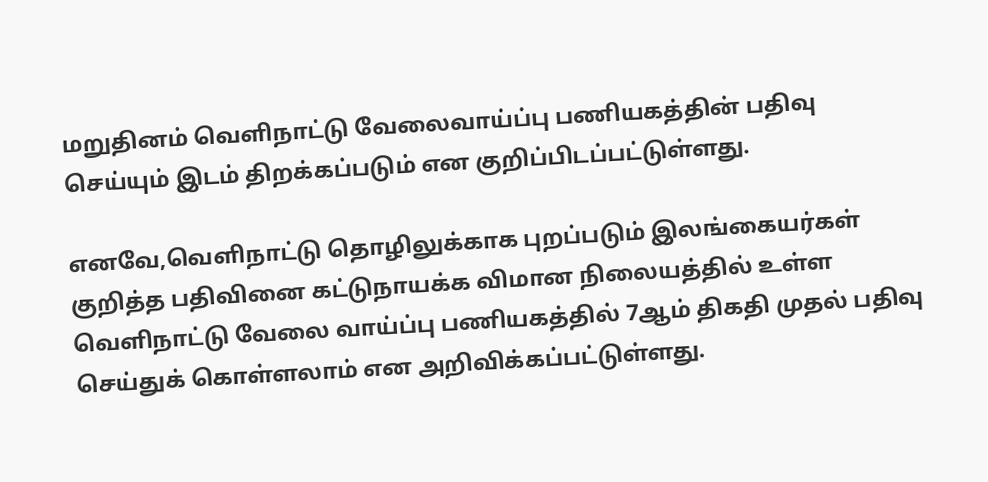மறுதினம் வெளிநாட்டு வேலைவாய்ப்பு பணியகத்தின் பதிவு செய்யும் இடம் திறக்கப்படும் என குறிப்பிடப்பட்டுள்ளது.

எனவே,வெளிநாட்டு தொழிலுக்காக புறப்படும் இலங்கையர்கள் குறித்த பதிவினை கட்டுநாயக்க விமான நிலையத்தில் உள்ள வெளிநாட்டு வேலை வாய்ப்பு பணியகத்தில் 7ஆம் திகதி முதல் பதிவு செய்துக் கொள்ளலாம் என அறிவிக்கப்பட்டுள்ளது.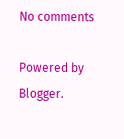No comments

Powered by Blogger.